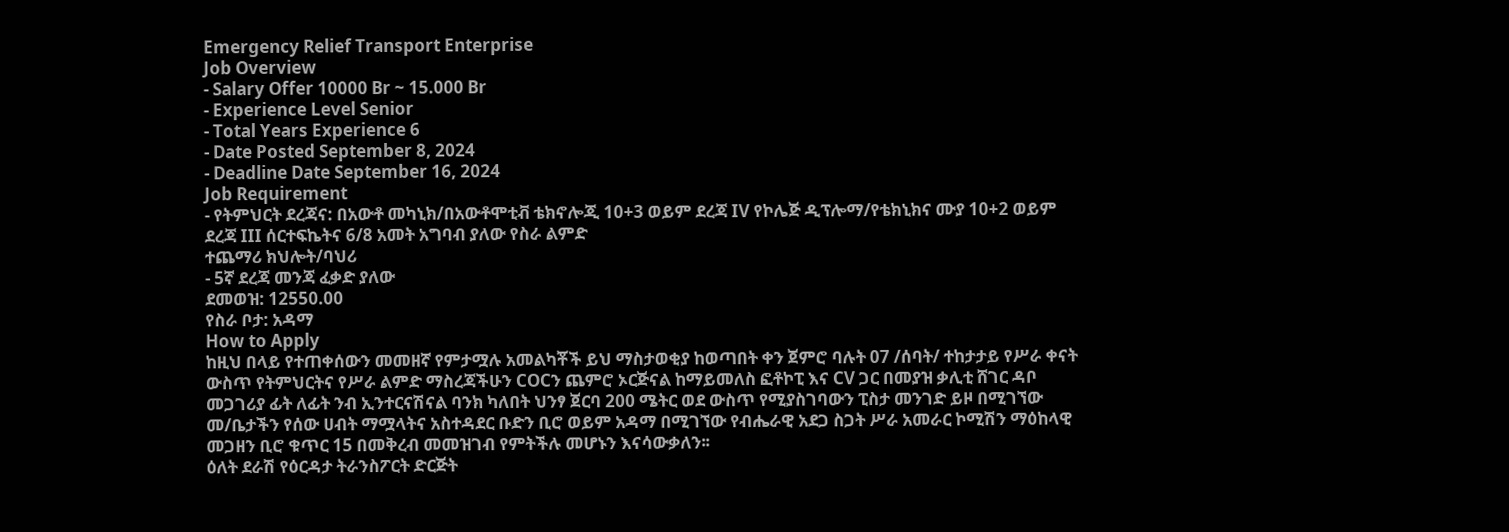Emergency Relief Transport Enterprise
Job Overview
- Salary Offer 10000 Br ~ 15.000 Br
- Experience Level Senior
- Total Years Experience 6
- Date Posted September 8, 2024
- Deadline Date September 16, 2024
Job Requirement
- የትምህርት ደረጃና: በአውቶ መካኒክ/በአውቶሞቲቭ ቴክኖሎጂ 10+3 ወይም ደረጃ IV የኮሌጅ ዲፕሎማ/የቴክኒክና ሙያ 10+2 ወይም ደረጃ III ሰርተፍኬትና 6/8 አመት አግባብ ያለው የስራ ልምድ
ተጨማሪ ክህሎት/ባህሪ
- 5ኛ ደረጃ መንጃ ፈቃድ ያለው
ደመወዝ: 12550.00
የስራ ቦታ: አዳማ
How to Apply
ከዚህ በላይ የተጠቀሰውን መመዘኛ የምታሟሉ አመልካቾች ይህ ማስታወቂያ ከወጣበት ቀን ጀምሮ ባሉት 07 /ሰባት/ ተከታታይ የሥራ ቀናት ውስጥ የትምህርትና የሥራ ልምድ ማስረጃችሁን COCን ጨምሮ ኦርጅናል ከማይመለስ ፎቶኮፒ እና CV ጋር በመያዝ ቃሊቲ ሸገር ዳቦ መጋገሪያ ፊት ለፊት ንብ ኢንተርናሽናል ባንክ ካለበት ህንፃ ጀርባ 200 ሜትር ወደ ውስጥ የሚያስገባውን ፒስታ መንገድ ይዞ በሚገኘው መ/ቤታችን የሰው ሀብት ማሟላትና አስተዳደር ቡድን ቢሮ ወይም አዳማ በሚገኘው የብሔራዊ አደጋ ስጋት ሥራ አመራር ኮሚሽን ማዕከላዊ መጋዘን ቢሮ ቁጥር 15 በመቅረብ መመዝገብ የምትችሉ መሆኑን እናሳውቃለን፡፡
ዕለት ደራሽ የዕርዳታ ትራንስፖርት ድርጅት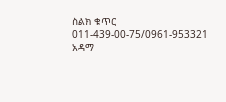ስልክ ቁጥር 011-439-00-75/0961-953321 አዳማ